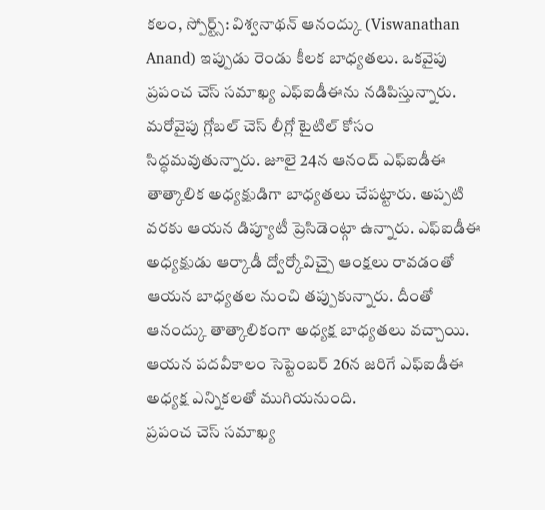కలం, స్పోర్ట్స్: విశ్వనాథన్ ఆనంద్కు (Viswanathan Anand) ఇప్పుడు రెండు కీలక బాధ్యతలు. ఒకవైపు ప్రపంచ చెస్ సమాఖ్య ఎఫ్ఐడీఈను నడిపిస్తున్నారు. మరోవైపు గ్లోబల్ చెస్ లీగ్లో టైటిల్ కోసం సిద్ధమవుతున్నారు. జూలై 24న ఆనంద్ ఎఫ్ఐడీఈ తాత్కాలిక అధ్యక్షుడిగా బాధ్యతలు చేపట్టారు. అప్పటి వరకు ఆయన డిప్యూటీ ప్రెసిడెంట్గా ఉన్నారు. ఎఫ్ఐడీఈ అధ్యక్షుడు ఆర్కాడీ ద్వోర్కోవిచ్పై ఆంక్షలు రావడంతో ఆయన బాధ్యతల నుంచి తప్పుకున్నారు. దీంతో ఆనంద్కు తాత్కాలికంగా అధ్యక్ష బాధ్యతలు వచ్చాయి. ఆయన పదవీకాలం సెప్టెంబర్ 26న జరిగే ఎఫ్ఐడీఈ అధ్యక్ష ఎన్నికలతో ముగియనుంది.
ప్రపంచ చెస్ సమాఖ్య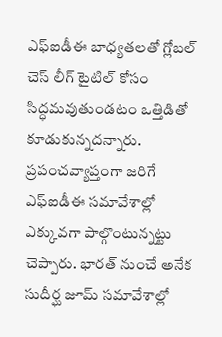ఎఫ్ఐడీఈ బాధ్యతలతో గ్లోబల్ చెస్ లీగ్ టైటిల్ కోసం సిద్ధమవుతుండటం ఒత్తిడితో కూడుకున్నదన్నారు. ప్రపంచవ్యాప్తంగా జరిగే ఎఫ్ఐడీఈ సమావేశాల్లో ఎక్కువగా పాల్గొంటున్నట్టు చెప్పారు. భారత్ నుంచే అనేక సుదీర్ఘ జూమ్ సమావేశాల్లో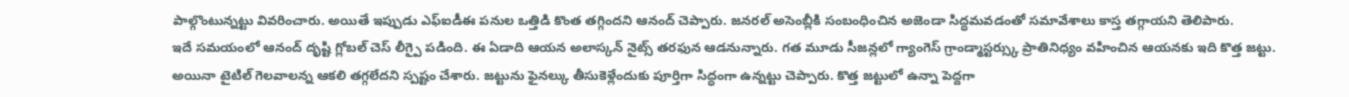పాల్గొంటున్నట్టు వివరించారు. అయితే ఇప్పుడు ఎఫ్ఐడీఈ పనుల ఒత్తిడి కొంత తగ్గిందని ఆనంద్ చెప్పారు. జనరల్ అసెంబ్లీకి సంబంధించిన అజెండా సిద్ధమవడంతో సమావేశాలు కాస్త తగ్గాయని తెలిపారు.
ఇదే సమయంలో ఆనంద్ దృష్టి గ్లోబల్ చెస్ లీగ్పై పడింది. ఈ ఏడాది ఆయన అలాస్కన్ నైట్స్ తరఫున ఆడనున్నారు. గత మూడు సీజన్లలో గ్యాంగెస్ గ్రాండ్మాస్టర్స్కు ప్రాతినిధ్యం వహించిన ఆయనకు ఇది కొత్త జట్టు. అయినా టైటిల్ గెలవాలన్న ఆకలి తగ్గలేదని స్పష్టం చేశారు. జట్టును ఫైనల్కు తీసుకెళ్లేందుకు పూర్తిగా సిద్ధంగా ఉన్నట్టు చెప్పారు. కొత్త జట్టులో ఉన్నా పెద్దగా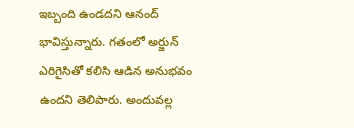ఇబ్బంది ఉండదని ఆనంద్ భావిస్తున్నారు. గతంలో అర్జున్ ఎరిగైసితో కలిసి ఆడిన అనుభవం ఉందని తెలిపారు. అందువల్ల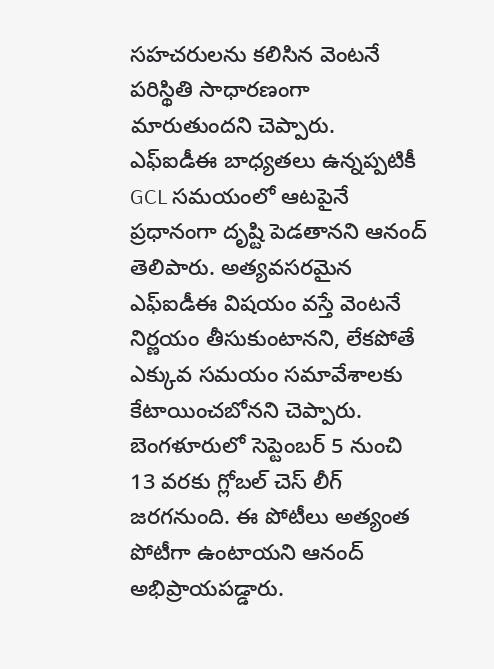సహచరులను కలిసిన వెంటనే పరిస్థితి సాధారణంగా మారుతుందని చెప్పారు.
ఎఫ్ఐడీఈ బాధ్యతలు ఉన్నప్పటికీ GCL సమయంలో ఆటపైనే ప్రధానంగా దృష్టి పెడతానని ఆనంద్ తెలిపారు. అత్యవసరమైన ఎఫ్ఐడీఈ విషయం వస్తే వెంటనే నిర్ణయం తీసుకుంటానని, లేకపోతే ఎక్కువ సమయం సమావేశాలకు కేటాయించబోనని చెప్పారు. బెంగళూరులో సెప్టెంబర్ 5 నుంచి 13 వరకు గ్లోబల్ చెస్ లీగ్ జరగనుంది. ఈ పోటీలు అత్యంత పోటీగా ఉంటాయని ఆనంద్ అభిప్రాయపడ్డారు.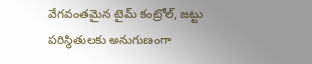వేగవంతమైన టైమ్ కంట్రోల్, జట్టు పరిస్థితులకు అనుగుణంగా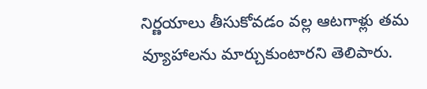నిర్ణయాలు తీసుకోవడం వల్ల ఆటగాళ్లు తమ వ్యూహాలను మార్చుకుంటారని తెలిపారు.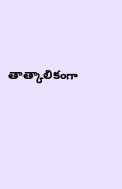తాత్కాలికంగా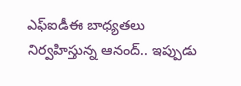ఎఫ్ఐడీఈ బాధ్యతలు నిర్వహిస్తున్న ఆనంద్.. ఇప్పుడు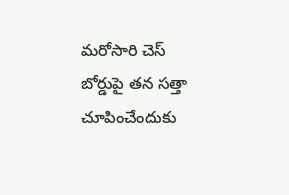మరోసారి చెస్ బోర్డుపై తన సత్తా చూపించేందుకు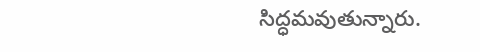సిద్ధమవుతున్నారు.